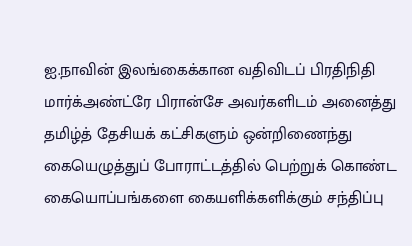ஐ.நாவின் இலங்கைக்கான வதிவிடப் பிரதிநிதி மார்க்அண்ட்ரே பிரான்சே அவர்களிடம் அனைத்து தமிழ்த் தேசியக் கட்சிகளும் ஒன்றிணைந்து கையெழுத்துப் போராட்டத்தில் பெற்றுக் கொண்ட கையொப்பங்களை கையளிக்களிக்கும் சந்திப்பு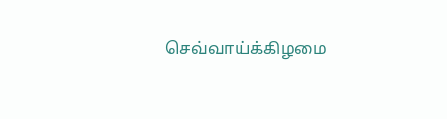செவ்வாய்க்கிழமை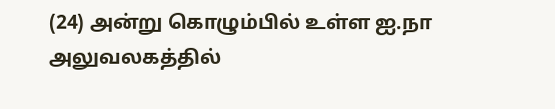(24) அன்று கொழும்பில் உள்ள ஐ.நா அலுவலகத்தில்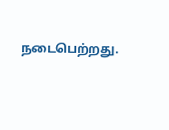நடைபெற்றது.